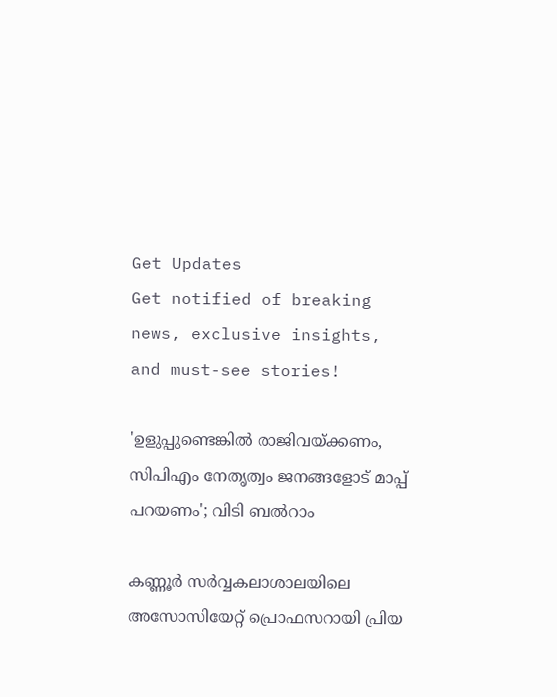Get Updates
Get notified of breaking news, exclusive insights, and must-see stories!

'ഉളുപ്പുണ്ടെങ്കിൽ രാജിവയ്ക്കണം, സിപിഎം നേതൃത്വം ജനങ്ങളോട് മാപ്പ് പറയണം'; വിടി ബൽറാം

കണ്ണൂര്‍ സര്‍വ്വകലാശാലയിലെ അസോസിയേറ്റ് പ്രൊഫസറായി പ്രിയ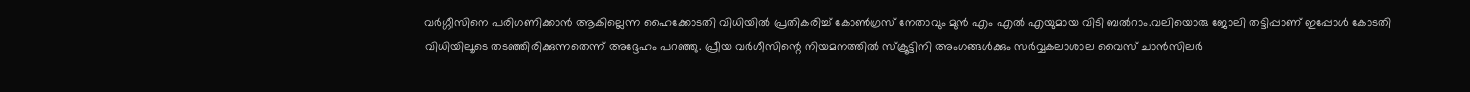വര്‍ഗ്ഗീസിനെ പരിഗണിക്കാൻ ആകില്ലെന്ന ഹൈക്കോടതി വിധിയിൽ പ്രതികരിച്ച് കോൺഗ്രസ് നേതാവും മുൻ എം എൽ എയുമായ വിടി ബൽറാം.വലിയൊരു ജോലി തട്ടിപ്പാണ് ഇപ്പോൾ കോടതി വിധിയിലൂടെ തടഞ്ഞിരിക്കുന്നതെന്ന് അദ്ദേഹം പറഞ്ഞു. പ്രീയ വർഗീസിന്റെ നിയമനത്തിൽ സ്ക്രൂട്ടിനി അംഗങ്ങൾക്കും സർവ്വകലാശാല വൈസ് ചാൻസിലർ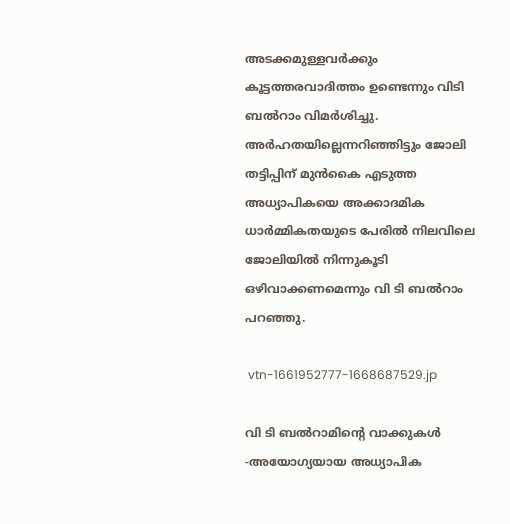അടക്കമുള്ളവർക്കും കൂട്ടത്തരവാദിത്തം ഉണ്ടെന്നും വിടി ബൽറാം വിമർശിച്ചു. അർഹതയില്ലെന്നറിഞ്ഞിട്ടും ജോലി തട്ടിപ്പിന് മുൻകൈ എടുത്ത അധ്യാപികയെ അക്കാദമിക ധാർമ്മികതയുടെ പേരിൽ നിലവിലെ ജോലിയിൽ നിന്നുകൂടി ഒഴിവാക്കണമെന്നും വി ടി ബൽറാം പറഞ്ഞു.

 vtn-1661952777-1668687529.jp

വി ടി ബൽറാമിന്റെ വാക്കുകൾ -അയോഗ്യയായ അധ്യാപിക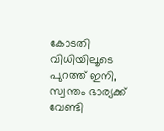കോടതി വിധിയിലൂടെ പുറത്ത് ഇനി, സ്വന്തം ഭാര്യക്ക് വേണ്ടി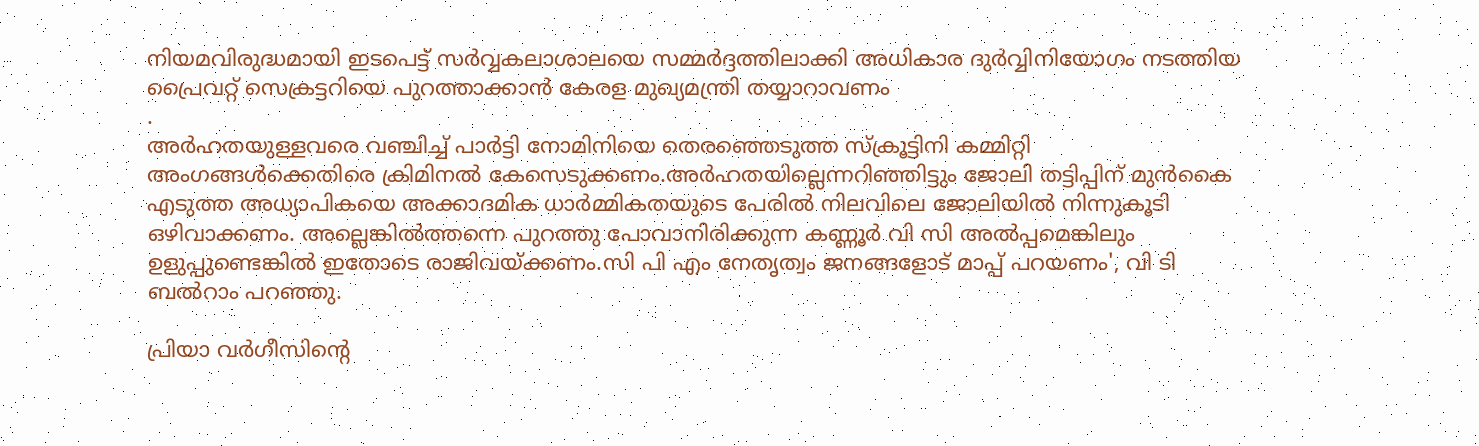നിയമവിരുദ്ധമായി ഇടപെട്ട് സർവ്വകലാശാലയെ സമ്മർദ്ദത്തിലാക്കി അധികാര ദുർവ്വിനിയോഗം നടത്തിയ പ്രൈവറ്റ് സെക്രട്ടറിയെ പുറത്താക്കാൻ കേരള മുഖ്യമന്ത്രി തയ്യാറാവണം
.
അർഹതയുള്ളവരെ വഞ്ചിച്ച് പാർട്ടി നോമിനിയെ തെരഞ്ഞെടുത്ത സ്ക്രൂട്ടിനി കമ്മിറ്റി അംഗങ്ങൾക്കെതിരെ ക്രിമിനൽ കേസെടുക്കണം.അർഹതയില്ലെന്നറിഞ്ഞിട്ടും ജോലി തട്ടിപ്പിന് മുൻകൈ എടുത്ത അധ്യാപികയെ അക്കാദമിക ധാർമ്മികതയുടെ പേരിൽ നിലവിലെ ജോലിയിൽ നിന്നുകൂടി ഒഴിവാക്കണം. അല്ലെങ്കിൽത്തന്നെ പുറത്തു പോവാനിരിക്കുന്ന കണ്ണൂർ വി സി അൽപ്പമെങ്കിലും ഉളുപ്പുണ്ടെങ്കിൽ ഇതോടെ രാജിവയ്ക്കണം.സി പി എം നേതൃത്വം ജനങ്ങളോട് മാപ്പ് പറയണം', വി ടി ബൽറാം പറഞ്ഞു.

പ്രിയാ വർഗീസിന്റെ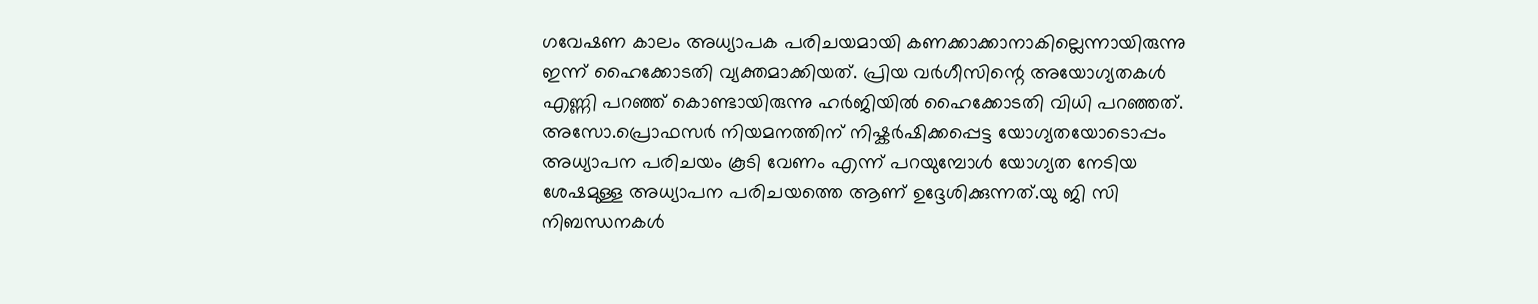ഗവേഷണ കാലം അധ്യാപക പരിചയമായി കണക്കാക്കാനാകില്ലെന്നായിരുന്നു ഇന്ന് ഹൈക്കോടതി വ്യക്തമാക്കിയത്. പ്രിയ വർഗീസിന്റെ അയോഗ്യതകൾ എണ്ണി പറഞ്ഞ് കൊണ്ടായിരുന്നു ഹർജിയിൽ ഹൈക്കോടതി വിധി പറഞ്ഞത്. അസോ.പ്രൊഫസര്‍ നിയമനത്തിന് നിഷ്കര്‍ഷിക്കപ്പെട്ട യോഗ്യതയോടൊപ്പം അധ്യാപന പരിചയം കൂടി വേണം എന്ന് പറയുമ്പോൾ യോഗ്യത നേടിയ ശേഷമുള്ള അധ്യാപന പരിചയത്തെ ആണ് ഉദ്ദേശിക്കുന്നത്.യു ജി സി നിബന്ധനകൾ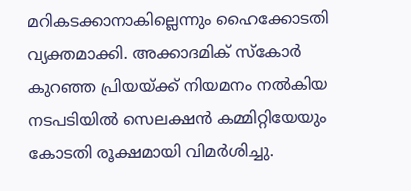മറികടക്കാനാകില്ലെന്നും ഹൈക്കോടതി വ്യക്തമാക്കി. അക്കാദമിക് സ്കോർ കുറഞ്ഞ പ്രിയയ്ക്ക് നിയമനം നൽകിയ നടപടിയിൽ സെലക്ഷൻ കമ്മിറ്റിയേയും കോടതി രൂക്ഷമായി വിമർശിച്ചു.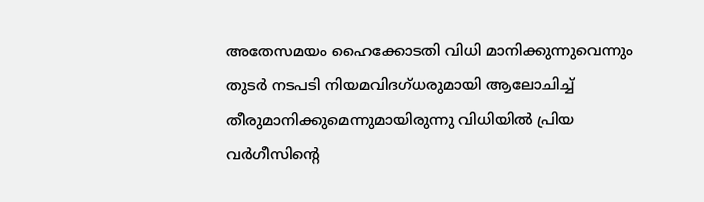അതേസമയം ഹൈക്കോടതി വിധി മാനിക്കുന്നുവെന്നും തുടര്‍ നടപടി നിയമവിദഗ്ധരുമായി ആലോചിച്ച് തീരുമാനിക്കുമെന്നുമായിരുന്നു വിധിയിൽ പ്രിയ വർഗീസിന്റെ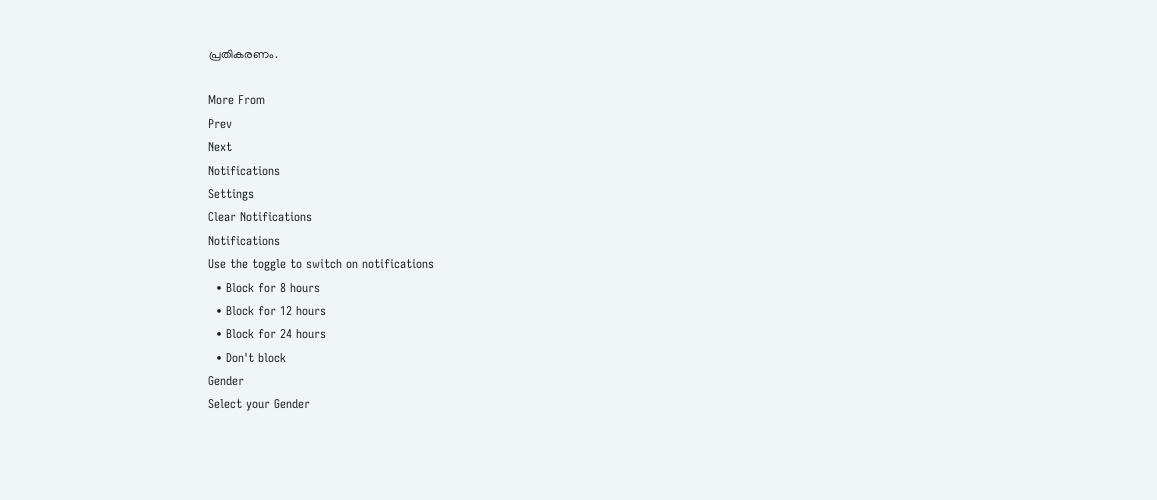പ്രതികരണം.

More From
Prev
Next
Notifications
Settings
Clear Notifications
Notifications
Use the toggle to switch on notifications
  • Block for 8 hours
  • Block for 12 hours
  • Block for 24 hours
  • Don't block
Gender
Select your Gender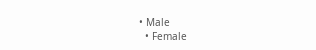• Male
  • Female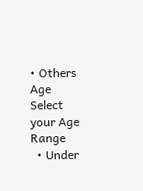• Others
Age
Select your Age Range
  • Under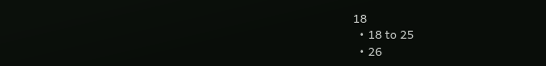18
  • 18 to 25
  • 26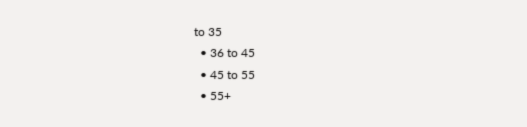to 35
  • 36 to 45
  • 45 to 55
  • 55+